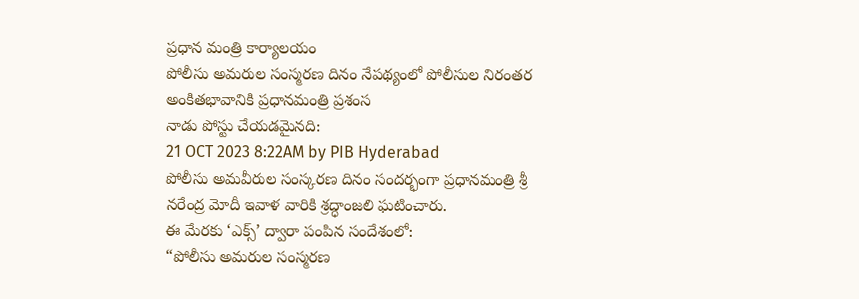ప్రధాన మంత్రి కార్యాలయం
పోలీసు అమరుల సంస్మరణ దినం నేపథ్యంలో పోలీసుల నిరంతర అంకితభావానికి ప్రధానమంత్రి ప్రశంస
నాడు పోస్టు చేయడమైనది:
21 OCT 2023 8:22AM by PIB Hyderabad
పోలీసు అమవీరుల సంస్కరణ దినం సందర్భంగా ప్రధానమంత్రి శ్రీ నరేంద్ర మోదీ ఇవాళ వారికి శ్రద్ధాంజలి ఘటించారు.
ఈ మేరకు ‘ఎక్స్’ ద్వారా పంపిన సందేశంలో:
“పోలీసు అమరుల సంస్మరణ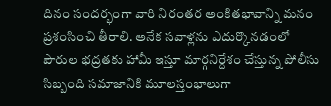దినం సందర్భంగా వారి నిరంతర అంకితభావాన్ని మనం ప్రశంసించి తీరాలి. అనేక సవాళ్లను ఎదుర్కొనడంలో పౌరుల భద్రతకు హామీ ఇస్తూ మార్గనిర్దేశం చేస్తున్న పోలీసు సిబ్బంది సమాజానికి మూలస్తంభాలుగా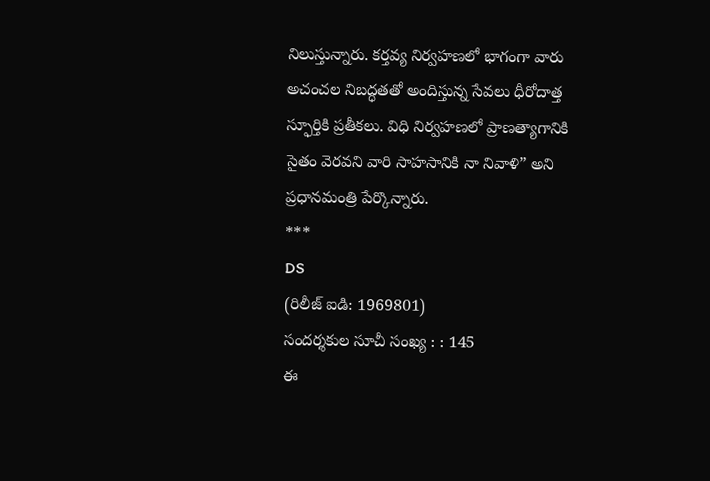నిలుస్తున్నారు. కర్తవ్య నిర్వహణలో భాగంగా వారు అచంచల నిబద్ధతతో అందిస్తున్న సేవలు ధీరోదాత్త స్ఫూర్తికి ప్రతీకలు. విధి నిర్వహణలో ప్రాణత్యాగానికి సైతం వెరవని వారి సాహసానికి నా నివాళి” అని ప్రధానమంత్రి పేర్కొన్నారు.
***
DS
(రిలీజ్ ఐడి: 1969801)
సందర్శకుల సూచీ సంఖ్య : : 145
ఈ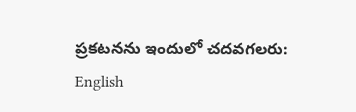ప్రకటనను ఇందులో చదవగలరు:
English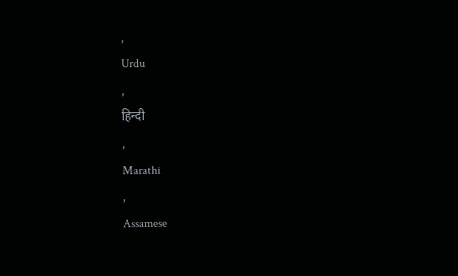,
Urdu
,
हिन्दी
,
Marathi
,
Assamese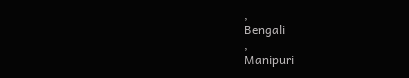,
Bengali
,
Manipuri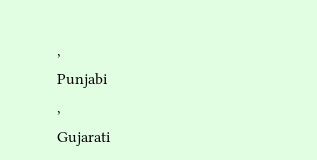,
Punjabi
,
Gujarati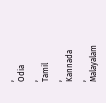,
Odia
,
Tamil
,
Kannada
,
Malayalam